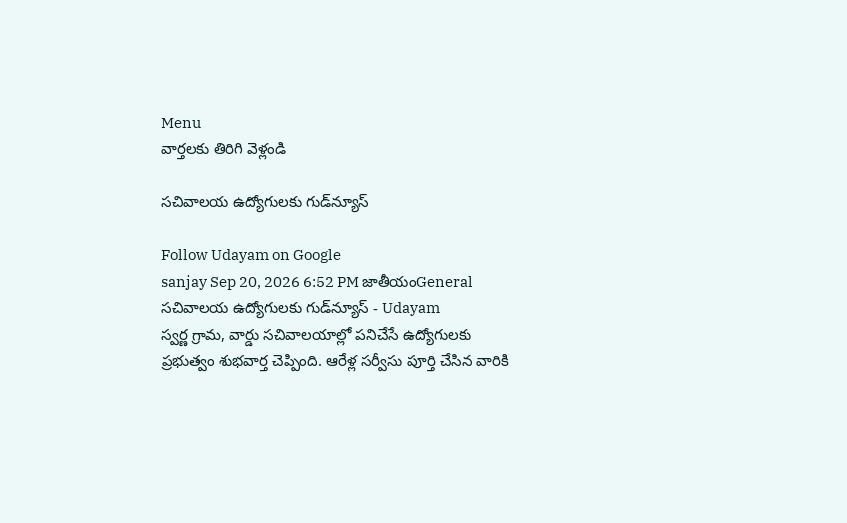Menu
వార్తలకు తిరిగి వెళ్లండి

సచివాలయ ఉద్యోగులకు గుడ్‌న్యూస్

Follow Udayam on Google
sanjay Sep 20, 2026 6:52 PM జాతీయంGeneral
సచివాలయ ఉద్యోగులకు గుడ్‌న్యూస్ - Udayam
స్వర్ణ గ్రామ, వార్డు సచివాలయాల్లో పనిచేసే ఉద్యోగులకు ప్రభుత్వం శుభవార్త చెప్పింది. ఆరేళ్ల సర్వీసు పూర్తి చేసిన వారికి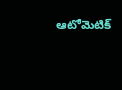ఆటోమెటిక్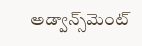అడ్వాన్స్‌మెంట్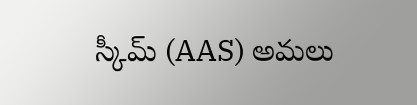స్కీమ్ (AAS) అమలు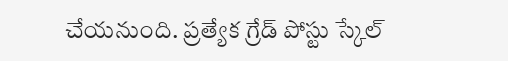చేయనుంది. ప్రత్యేక గ్రేడ్ పోస్టు స్కేల్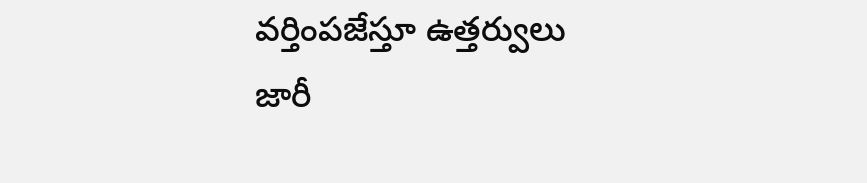వర్తింపజేస్తూ ఉత్తర్వులు జారీ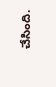చేసింది.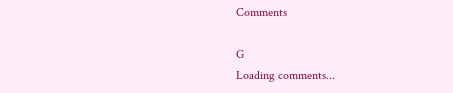Comments

G
Loading comments...